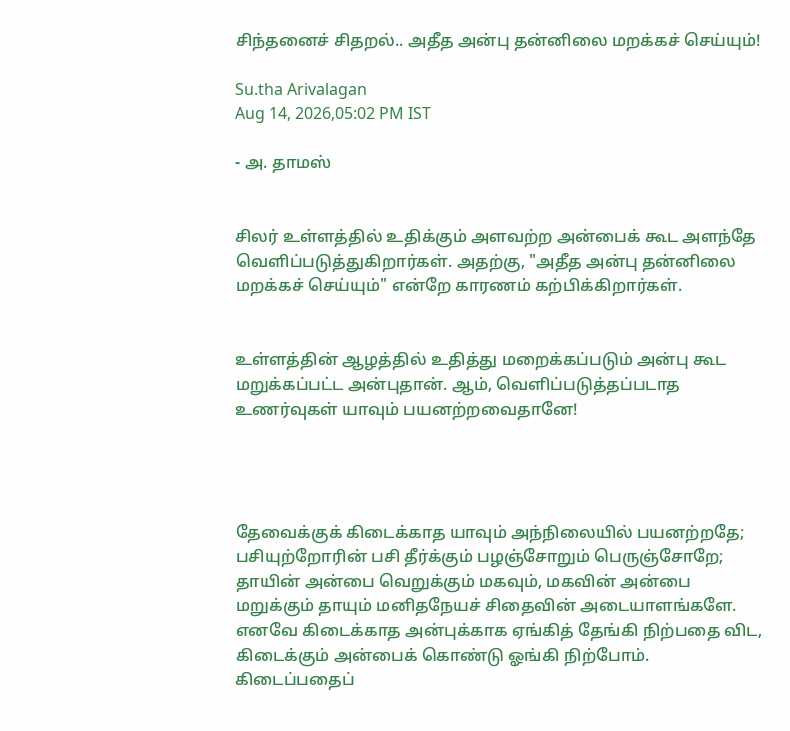சிந்தனைச் சிதறல்.. அதீத அன்பு தன்னிலை மறக்கச் செய்யும்!

Su.tha Arivalagan
Aug 14, 2026,05:02 PM IST

- அ. தாமஸ்


சிலர் உள்ளத்தில் உதிக்கும் அளவற்ற அன்பைக் கூட அளந்தே வெளிப்படுத்துகிறார்கள். அதற்கு, "அதீத அன்பு தன்னிலை மறக்கச் செய்யும்" என்றே காரணம் கற்பிக்கிறார்கள்.


உள்ளத்தின் ஆழத்தில் உதித்து மறைக்கப்படும் அன்பு கூட மறுக்கப்பட்ட அன்புதான். ஆம், வெளிப்படுத்தப்படாத உணர்வுகள் யாவும் பயனற்றவைதானே!




தேவைக்குக் கிடைக்காத யாவும் அந்நிலையில் பயனற்றதே; பசியுற்றோரின் பசி தீர்க்கும் பழஞ்சோறும் பெருஞ்சோறே; தாயின் அன்பை வெறுக்கும் மகவும், மகவின் அன்பை மறுக்கும் தாயும் மனிதநேயச் சிதைவின் அடையாளங்களே. எனவே கிடைக்காத அன்புக்காக ஏங்கித் தேங்கி நிற்பதை விட, கிடைக்கும் அன்பைக் கொண்டு ஓங்கி நிற்போம். கிடைப்பதைப்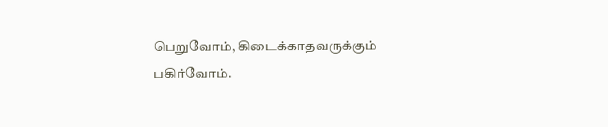பெறுவோம், கிடைக்காதவருக்கும் பகிர்வோம்.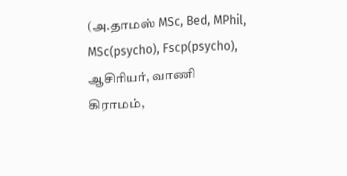(அ.தாமஸ் MSc, Bed, MPhil, MSc(psycho), Fscp(psycho), ஆசிரியர், வாணி கிராமம்,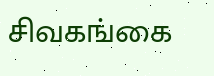சிவகங்கை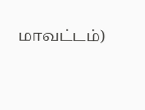மாவட்டம்)